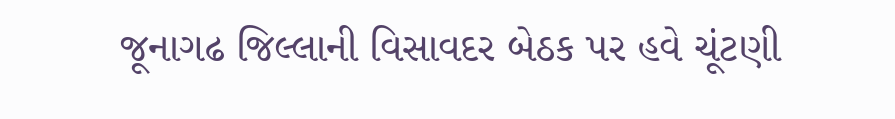જૂનાગઢ જિલ્લાની વિસાવદર બેઠક પર હવે ચૂંટણી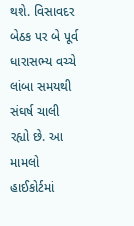થશે. વિસાવદર બેઠક પર બે પૂર્વ ધારાસભ્ય વચ્ચે લાંબા સમયથી સંઘર્ષ ચાલી રહ્યો છે. આ મામલો હાઈકોર્ટમાં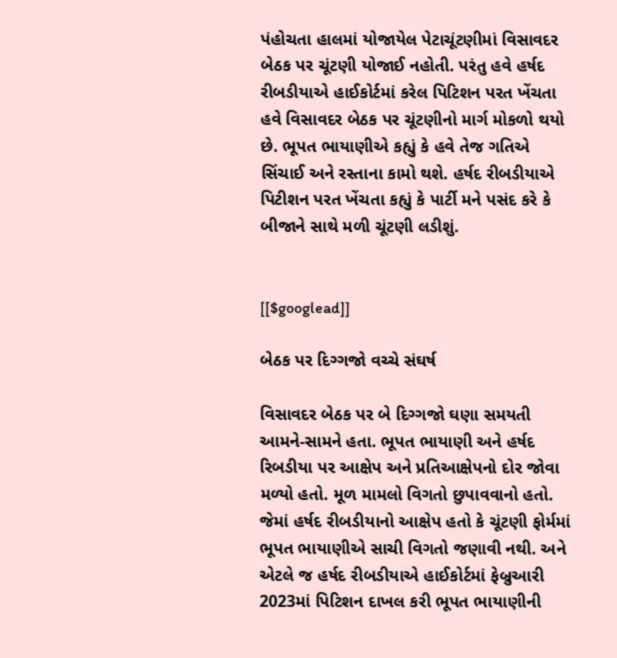પંહોચતા હાલમાં યોજાયેલ પેટાચૂંટણીમાં વિસાવદર બેઠક પર ચૂંટણી યોજાઈ નહોતી. પરંતુ હવે હર્ષદ રીબડીયાએ હાઈકોર્ટમાં કરેલ પિટિશન પરત ખેંચતા હવે વિસાવદર બેઠક પર ચૂંટણીનો માર્ગ મોકળો થયો છે. ભૂપત ભાયાણીએ કહ્યું કે હવે તેજ ગતિએ સિંચાઈ અને રસ્તાના કામો થશે. હર્ષદ રીબડીયાએ પિટીશન પરત ખેંચતા કહ્યું કે પાર્ટી મને પસંદ કરે કે બીજાને સાથે મળી ચૂંટણી લડીશું.


[[$googlead]]

બેઠક પર દિગ્ગજો વચ્ચે સંઘર્ષ

વિસાવદર બેઠક પર બે દિગ્ગજો ઘણા સમયતી આમને-સામને હતા. ભૂપત ભાયાણી અને હર્ષદ રિબડીયા પર આક્ષેપ અને પ્રતિઆક્ષેપનો દોર જોવા મળ્યો હતો. મૂળ મામલો વિગતો છુપાવવાનો હતો. જેમાં હર્ષદ રીબડીયાનો આક્ષેપ હતો કે ચૂંટણી ફોર્મમાં ભૂપત ભાયાણીએ સાચી વિગતો જણાવી નથી. અને એટલે જ હર્ષદ રીબડીયાએ હાઈકોર્ટમાં ફેબ્રુઆરી 2023માં પિટિશન દાખલ કરી ભૂપત ભાયાણીની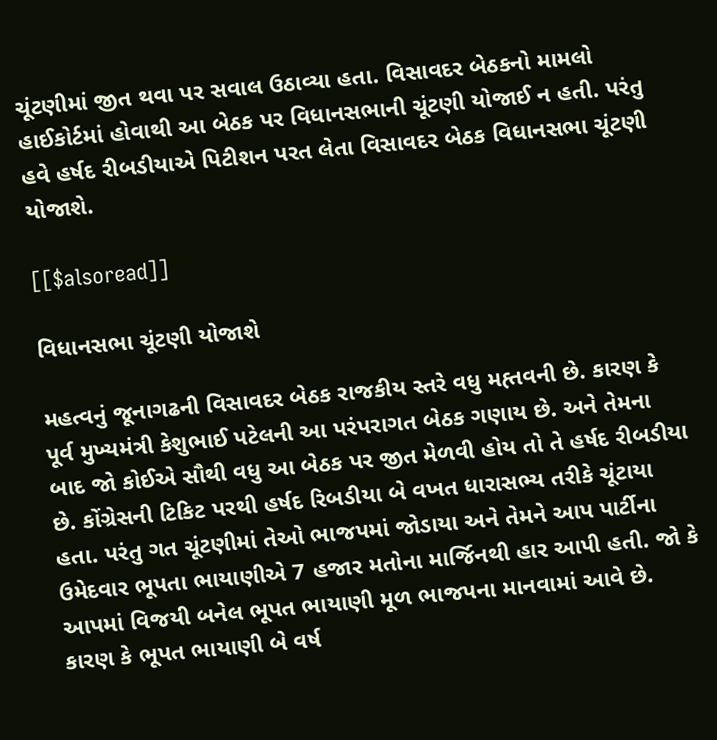ચૂંટણીમાં જીત થવા પર સવાલ ઉઠાવ્યા હતા. વિસાવદર બેઠકનો મામલો હાઈકોર્ટમાં હોવાથી આ બેઠક પર વિધાનસભાની ચૂંટણી યોજાઈ ન હતી. પરંતુ હવે હર્ષદ રીબડીયાએ પિટીશન પરત લેતા વિસાવદર બેઠક વિધાનસભા ચૂંટણી યોજાશે.

[[$alsoread]]

વિધાનસભા ચૂંટણી યોજાશે

મહત્વનું જૂનાગઢની વિસાવદર બેઠક રાજકીય સ્તરે વધુ મહ્તવની છે. કારણ કે પૂર્વ મુખ્યમંત્રી કેશુભાઈ પટેલની આ પરંપરાગત બેઠક ગણાય છે. અને તેમના બાદ જો કોઈએ સૌથી વધુ આ બેઠક પર જીત મેળવી હોય તો તે હર્ષદ રીબડીયા છે. કોંગ્રેસની ટિકિટ પરથી હર્ષદ રિબડીયા બે વખત ધારાસભ્ય તરીકે ચૂંટાયા હતા. પરંતુ ગત ચૂંટણીમાં તેઓ ભાજપમાં જોડાયા અને તેમને આપ પાર્ટીના ઉમેદવાર ભૂપતા ભાયાણીએ 7 હજાર મતોના માર્જિનથી હાર આપી હતી. જો કે આપમાં વિજયી બનેલ ભૂપત ભાયાણી મૂળ ભાજપના માનવામાં આવે છે. કારણ કે ભૂપત ભાયાણી બે વર્ષ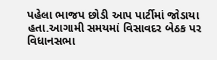પહેલા ભાજપ છોડી આપ પાર્ટીમાં જોડાયા હતા.આગામી સમયમાં વિસાવદર બેઠક પર વિધાનસભા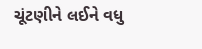ચૂંટણીને લઈને વધુ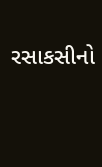રસાકસીનો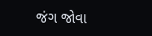જંગ જોવા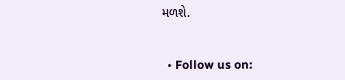મળશે.


  • Follow us on: